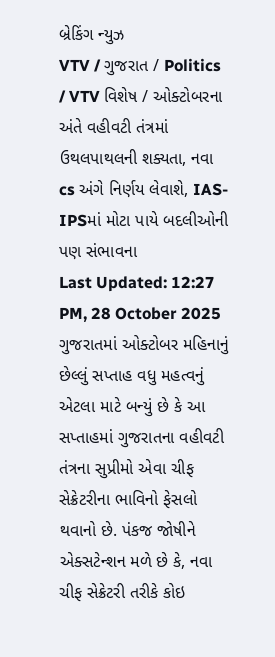બ્રેકિંગ ન્યુઝ
VTV / ગુજરાત / Politics / VTV વિશેષ / ઓક્ટોબરના અંતે વહીવટી તંત્રમાં ઉથલપાથલની શક્યતા, નવા cs અંગે નિર્ણય લેવાશે, IAS-IPSમાં મોટા પાયે બદલીઓની પણ સંભાવના
Last Updated: 12:27 PM, 28 October 2025
ગુજરાતમાં ઓક્ટોબર મહિનાનું છેલ્લું સપ્તાહ વધુ મહત્વનું એટલા માટે બન્યું છે કે આ સપ્તાહમાં ગુજરાતના વહીવટી તંત્રના સુપ્રીમો એવા ચીફ સેક્રેટરીના ભાવિનો ફેસલો થવાનો છે. પંકજ જોષીને એક્સટેન્શન મળે છે કે, નવા ચીફ સેક્રેટરી તરીકે કોઇ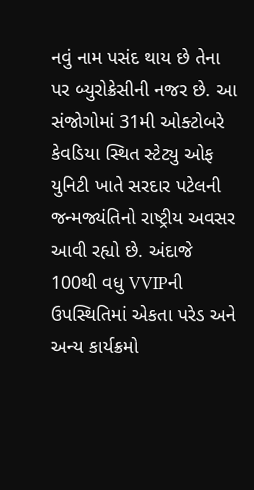નવું નામ પસંદ થાય છે તેના પર બ્યુરોક્રેસીની નજર છે. આ સંજોગોમાં 31મી ઓક્ટોબરે કેવડિયા સ્થિત સ્ટેટ્યુ ઓફ યુનિટી ખાતે સરદાર પટેલની જન્મજ્યંતિનો રાષ્ટ્રીય અવસર આવી રહ્યો છે. અંદાજે 100થી વધુ VVIPની ઉપસ્થિતિમાં એકતા પરેડ અને અન્ય કાર્યક્રમો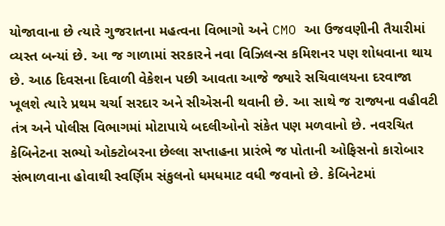યોજાવાના છે ત્યારે ગુજરાતના મહત્વના વિભાગો અને CMO આ ઉજવણીની તૈયારીમાં વ્યસ્ત બન્યાં છે. આ જ ગાળામાં સરકારને નવા વિઝિલન્સ કમિશનર પણ શોધવાના થાય છે. આઠ દિવસના દિવાળી વેકેશન પછી આવતા આજે જ્યારે સચિવાલયના દરવાજા ખૂલશે ત્યારે પ્રથમ ચર્ચા સરદાર અને સીએસની થવાની છે. આ સાથે જ રાજ્યના વહીવટી તંત્ર અને પોલીસ વિભાગમાં મોટાપાયે બદલીઓનો સંકેત પણ મળવાનો છે. નવરચિત કેબિનેટના સભ્યો ઓક્ટોબરના છેલ્લા સપ્તાહના પ્રારંભે જ પોતાની ઓફિસનો કારોબાર સંભાળવાના હોવાથી સ્વર્ણિમ સંકુલનો ધમધમાટ વધી જવાનો છે. કેબિનેટમાં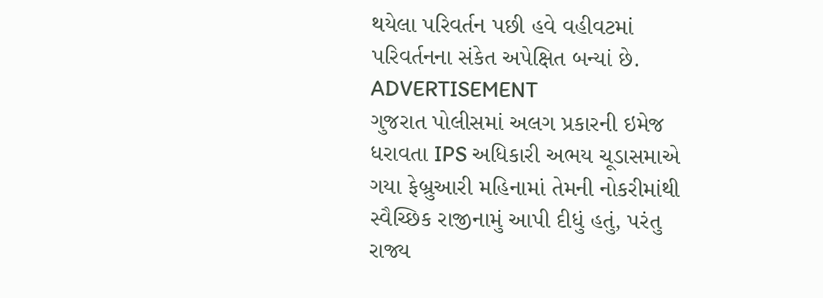થયેલા પરિવર્તન પછી હવે વહીવટમાં પરિવર્તનના સંકેત અપેક્ષિત બન્યાં છે.
ADVERTISEMENT
ગુજરાત પોલીસમાં અલગ પ્રકારની ઇમેજ ધરાવતા IPS અધિકારી અભય ચૂડાસમાએ ગયા ફેબ્રુઆરી મહિનામાં તેમની નોકરીમાંથી સ્વૈચ્છિક રાજીનામું આપી દીધું હતું, પરંતુ રાજ્ય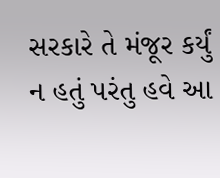સરકારે તે મંજૂર કર્યું ન હતું પરંતુ હવે આ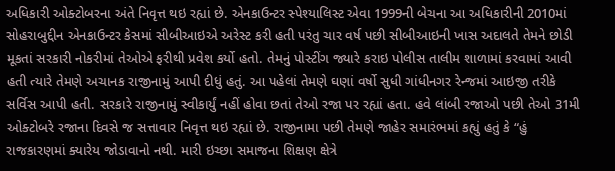અધિકારી ઓક્ટોબરના અંતે નિવૃત્ત થઇ રહ્યાં છે. એનકાઉન્ટર સ્પેશ્યાલિસ્ટ એવા 1999ની બેચના આ અધિકારીની 2010માં સોહરાબુદ્દીન એનકાઉન્ટર કેસમાં સીબીઆઇએ અરેસ્ટ કરી હતી પરંતુ ચાર વર્ષ પછી સીબીઆઇની ખાસ અદાલતે તેમને છોડી મૂકતાં સરકારી નોકરીમાં તેઓએ ફરીથી પ્રવેશ કર્યો હતો. તેમનું પોસ્ટીંગ જ્યારે કરાઇ પોલીસ તાલીમ શાળામાં કરવામાં આવી હતી ત્યારે તેમણે અચાનક રાજીનામું આપી દીધું હતું. આ પહેલાં તેમણે ઘણાં વર્ષો સુધી ગાંધીનગર રેન્જમાં આઇજી તરીકે સર્વિસ આપી હતી. સરકારે રાજીનામું સ્વીકાર્યું નહીં હોવા છતાં તેઓ રજા પર રહ્યાં હતા. હવે લાંબી રજાઓ પછી તેઓ 31મી ઓક્ટોબરે રજાના દિવસે જ સત્તાવાર નિવૃત્ત થઇ રહ્યાં છે. રાજીનામા પછી તેમણે જાહેર સમારંભમાં કહ્યું હતું કે “હું રાજકારણમાં ક્યારેય જોડાવાનો નથી. મારી ઇચ્છા સમાજના શિક્ષણ ક્ષેત્રે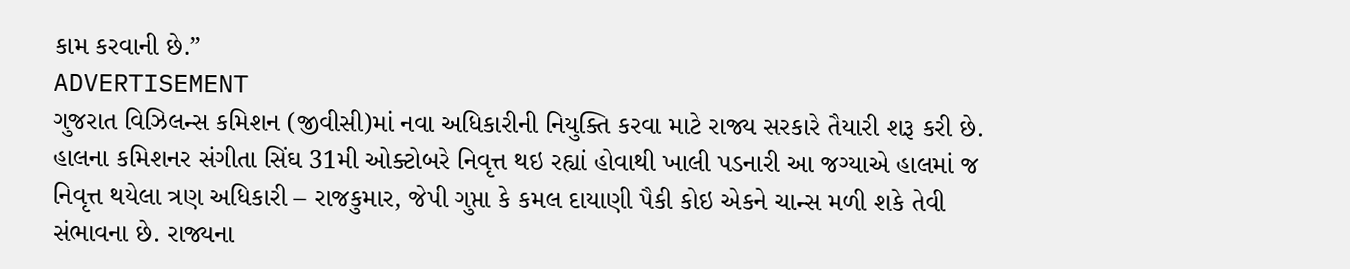કામ કરવાની છે.”
ADVERTISEMENT
ગુજરાત વિઝિલન્સ કમિશન (જીવીસી)માં નવા અધિકારીની નિયુક્તિ કરવા માટે રાજ્ય સરકારે તૈયારી શરૂ કરી છે. હાલના કમિશનર સંગીતા સિંઘ 31મી ઓક્ટોબરે નિવૃત્ત થઇ રહ્યાં હોવાથી ખાલી પડનારી આ જગ્યાએ હાલમાં જ નિવૃત્ત થયેલા ત્રણ અધિકારી – રાજકુમાર, જેપી ગુપ્તા કે કમલ દાયાણી પૈકી કોઇ એકને ચાન્સ મળી શકે તેવી સંભાવના છે. રાજ્યના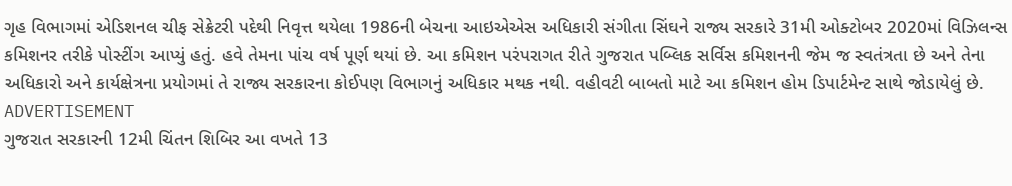ગૃહ વિભાગમાં એડિશનલ ચીફ સેક્રેટરી પદેથી નિવૃત્ત થયેલા 1986ની બેચના આઇએએસ અધિકારી સંગીતા સિંઘને રાજ્ય સરકારે 31મી ઓક્ટોબર 2020માં વિઝિલન્સ કમિશનર તરીકે પોસ્ટીંગ આપ્યું હતું. હવે તેમના પાંચ વર્ષ પૂર્ણ થયાં છે. આ કમિશન પરંપરાગત રીતે ગુજરાત પબ્લિક સર્વિસ કમિશનની જેમ જ સ્વતંત્રતા છે અને તેના અધિકારો અને કાર્યક્ષેત્રના પ્રયોગમાં તે રાજ્ય સરકારના કોઈપણ વિભાગનું અધિકાર મથક નથી. વહીવટી બાબતો માટે આ કમિશન હોમ ડિપાર્ટમેન્ટ સાથે જોડાયેલું છે.
ADVERTISEMENT
ગુજરાત સરકારની 12મી ચિંતન શિબિર આ વખતે 13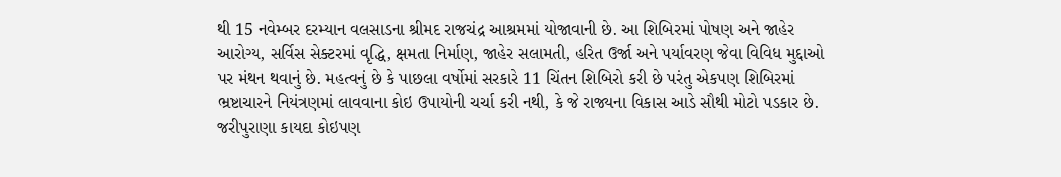થી 15 નવેમ્બર દરમ્યાન વલસાડના શ્રીમદ રાજચંદ્ર આશ્રમમાં યોજાવાની છે. આ શિબિરમાં પોષણ અને જાહેર આરોગ્ય, સર્વિસ સેક્ટરમાં વૃદ્ધિ, ક્ષમતા નિર્માણ, જાહેર સલામતી, હરિત ઉર્જા અને પર્યાવરણ જેવા વિવિધ મુદ્દાઓ પર મંથન થવાનું છે. મહત્વનું છે કે પાછલા વર્ષોમાં સરકારે 11 ચિંતન શિબિરો કરી છે પરંતુ એકપણ શિબિરમાં ભ્રષ્ટાચારને નિયંત્રણમાં લાવવાના કોઇ ઉપાયોની ચર્ચા કરી નથી, કે જે રાજ્યના વિકાસ આડે સૌથી મોટો પડકાર છે. જરીપુરાણા કાયદા કોઇપણ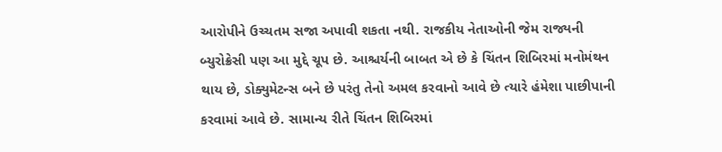આરોપીને ઉચ્ચતમ સજા અપાવી શકતા નથી. રાજકીય નેતાઓની જેમ રાજ્યની બ્યુરોક્રેસી પણ આ મુદ્દે ચૂપ છે. આશ્ચર્યની બાબત એ છે કે ચિંતન શિબિરમાં મનોમંથન થાય છે, ડોક્યુમેટન્સ બને છે પરંતુ તેનો અમલ કરવાનો આવે છે ત્યારે હંમેશા પાછીપાની કરવામાં આવે છે. સામાન્ય રીતે ચિંતન શિબિરમાં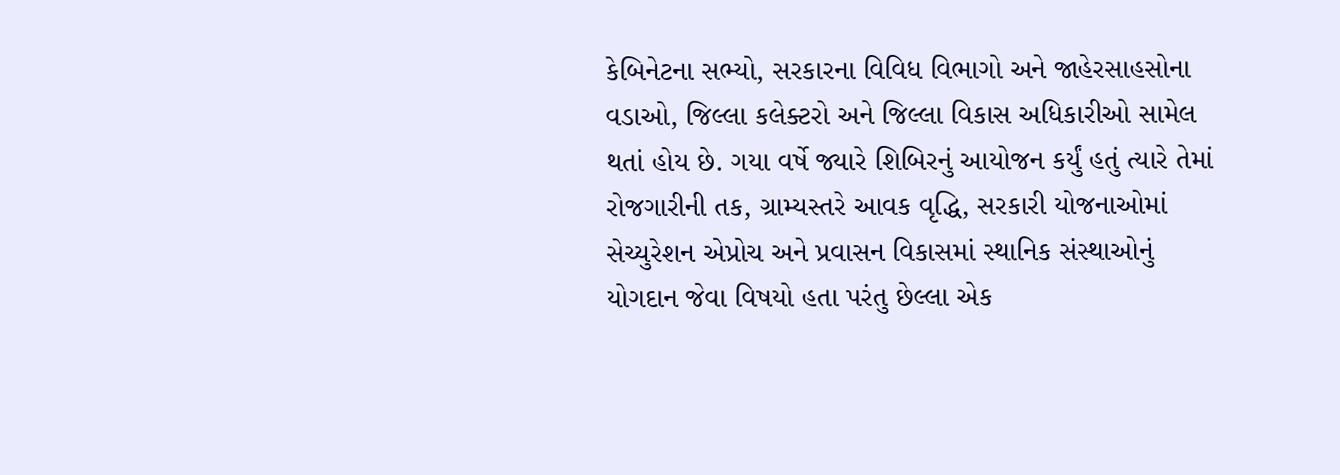કેબિનેટના સભ્યો, સરકારના વિવિધ વિભાગો અને જાહેરસાહસોના વડાઓ, જિલ્લા કલેક્ટરો અને જિલ્લા વિકાસ અધિકારીઓ સામેલ થતાં હોય છે. ગયા વર્ષે જ્યારે શિબિરનું આયોજન કર્યું હતું ત્યારે તેમાં રોજગારીની તક, ગ્રામ્યસ્તરે આવક વૃદ્ધિ, સરકારી યોજનાઓમાં સેચ્યુરેશન એપ્રોચ અને પ્રવાસન વિકાસમાં સ્થાનિક સંસ્થાઓનું યોગદાન જેવા વિષયો હતા પરંતુ છેલ્લા એક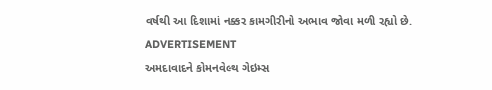વર્ષથી આ દિશામાં નક્કર કામગીરીનો અભાવ જોવા મળી રહ્યો છે.
ADVERTISEMENT
અમદાવાદને કોમનવેલ્થ ગેઇમ્સ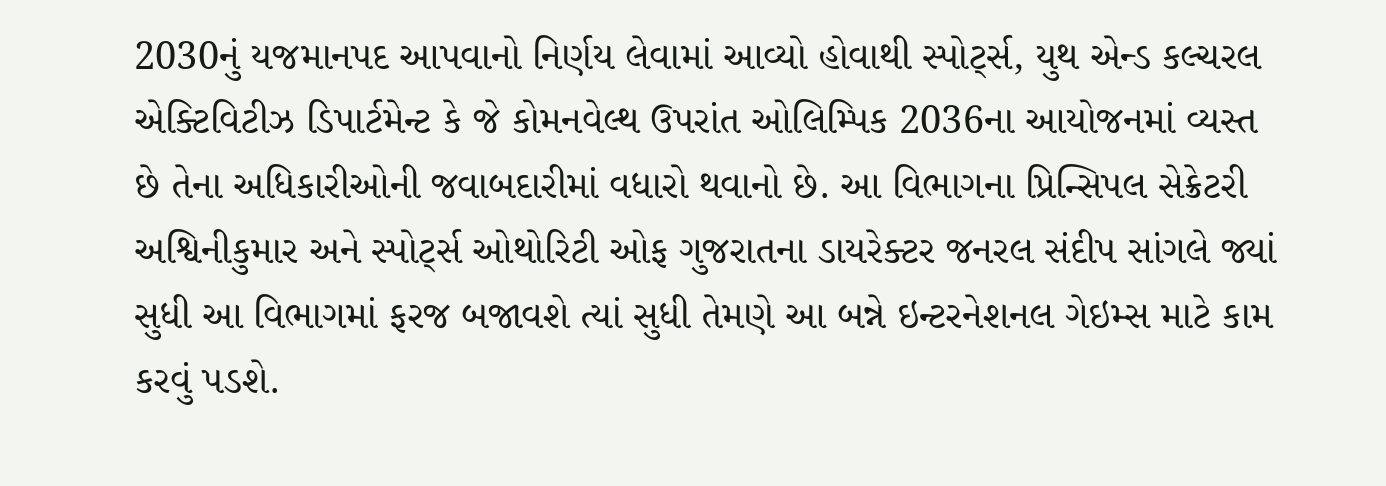2030નું યજમાનપદ આપવાનો નિર્ણય લેવામાં આવ્યો હોવાથી સ્પોર્ટ્સ, યુથ એન્ડ કલ્ચરલ એક્ટિવિટીઝ ડિપાર્ટમેન્ટ કે જે કોમનવેલ્થ ઉપરાંત ઓલિમ્પિક 2036ના આયોજનમાં વ્યસ્ત છે તેના અધિકારીઓની જવાબદારીમાં વધારો થવાનો છે. આ વિભાગના પ્રિન્સિપલ સેક્રેટરી અશ્વિનીકુમાર અને સ્પોર્ટ્સ ઓથોરિટી ઓફ ગુજરાતના ડાયરેક્ટર જનરલ સંદીપ સાંગલે જ્યાં સુધી આ વિભાગમાં ફરજ બજાવશે ત્યાં સુધી તેમણે આ બન્ને ઇન્ટરનેશનલ ગેઇમ્સ માટે કામ કરવું પડશે.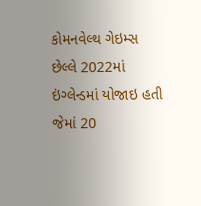કોમનવેલ્થ ગેઇમ્સ છેલ્લે 2022માં ઇંગ્લેન્ડમાં યોજાઇ હતી જેમાં 20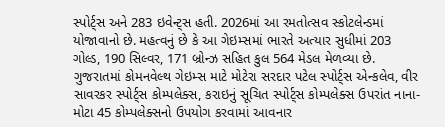સ્પોર્ટ્સ અને 283 ઇવેન્ટ્સ હતી. 2026માં આ રમતોત્સવ સ્કોટલેન્ડમાં યોજાવાનો છે. મહત્વનું છે કે આ ગેઇમ્સમાં ભારતે અત્યાર સુધીમાં 203 ગોલ્ડ, 190 સિલ્વર, 171 બ્રોન્ઝ સહિત કુલ 564 મેડલ મેળવ્યા છે. ગુજરાતમાં કોમનવેલ્થ ગેઇમ્સ માટે મોટેરા સરદાર પટેલ સ્પોર્ટ્સ એન્કલેવ, વીર સાવરકર સ્પોર્ટ્સ કોમ્પલેક્સ, કરાઇનું સૂચિત સ્પોર્ટ્સ કોમ્પલેક્સ ઉપરાંત નાના-મોટા 45 કોમ્પલેક્સનો ઉપયોગ કરવામાં આવનાર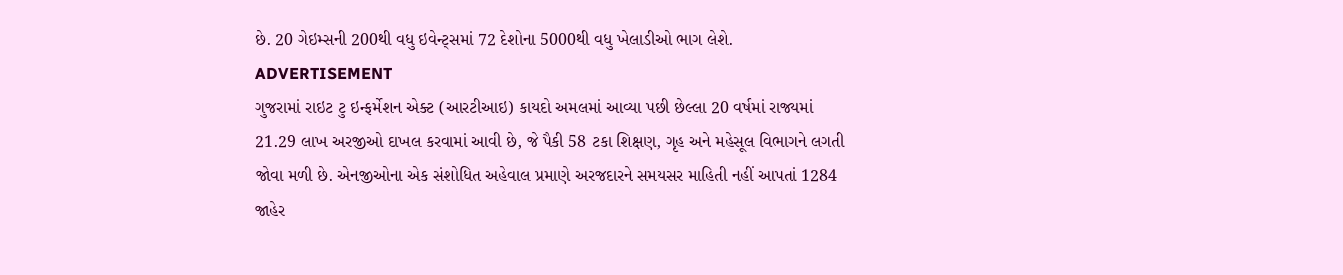છે. 20 ગેઇમ્સની 200થી વધુ ઇવેન્ટ્સમાં 72 દેશોના 5000થી વધુ ખેલાડીઓ ભાગ લેશે.
ADVERTISEMENT
ગુજરામાં રાઇટ ટુ ઇન્ફર્મેશન એક્ટ (આરટીઆઇ) કાયદો અમલમાં આવ્યા પછી છેલ્લા 20 વર્ષમાં રાજ્યમાં 21.29 લાખ અરજીઓ દાખલ કરવામાં આવી છે, જે પૈકી 58 ટકા શિક્ષણ, ગૃહ અને મહેસૂલ વિભાગને લગતી જોવા મળી છે. એનજીઓના એક સંશોધિત અહેવાલ પ્રમાણે અરજદારને સમયસર માહિતી નહીં આપતાં 1284 જાહેર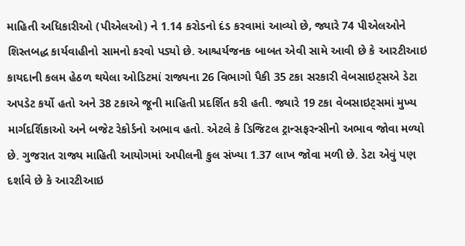માહિતી અધિકારીઓ (પીએલઓ) ને 1.14 કરોડનો દંડ કરવામાં આવ્યો છે, જ્યારે 74 પીએલઓને શિસ્તબદ્ધ કાર્યવાહીનો સામનો કરવો પડ્યો છે. આશ્ચર્યજનક બાબત એવી સામે આવી છે કે આરટીઆઇ કાયદાની કલમ હેઠળ થયેલા ઓડિટમાં રાજ્યના 26 વિભાગો પૈકી 35 ટકા સરકારી વેબસાઇટ્સએ ડેટા અપડેટ કર્યો હતો અને 38 ટકાએ જૂની માહિતી પ્રદર્શિત કરી હતી. જ્યારે 19 ટકા વેબસાઇટ્સમાં મુખ્ય માર્ગદર્શિકાઓ અને બજેટ રેકોર્ડનો અભાવ હતો. એટલે કે ડિજિટલ ટ્રાન્સફરન્સીનો અભાવ જોવા મળ્યો છે. ગુજરાત રાજ્ય માહિતી આયોગમાં અપીલની કુલ સંખ્યા 1.37 લાખ જોવા મળી છે. ડેટા એવું પણ દર્શાવે છે કે આરટીઆઇ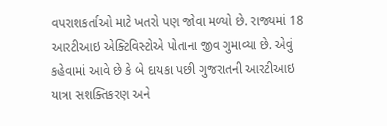વપરાશકર્તાઓ માટે ખતરો પણ જોવા મળ્યો છે. રાજ્યમાં 18 આરટીઆઇ એક્ટિવિસ્ટોએ પોતાના જીવ ગુમાવ્યા છે. એવું કહેવામાં આવે છે કે બે દાયકા પછી ગુજરાતની આરટીઆઇ યાત્રા સશક્તિકરણ અને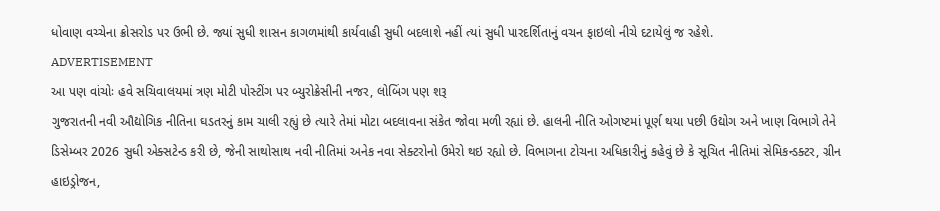ધોવાણ વચ્ચેના ક્રોસરોડ પર ઉભી છે. જ્યાં સુધી શાસન કાગળમાંથી કાર્યવાહી સુધી બદલાશે નહીં ત્યાં સુધી પારદર્શિતાનું વચન ફાઇલો નીચે દટાયેલું જ રહેશે.
ADVERTISEMENT
આ પણ વાંચોઃ હવે સચિવાલયમાં ત્રણ મોટી પોસ્ટીંગ પર બ્યુરોક્રેસીની નજર, લોબિંગ પણ શરૂ
ગુજરાતની નવી ઔદ્યોગિક નીતિના ઘડતરનું કામ ચાલી રહ્યું છે ત્યારે તેમાં મોટા બદલાવના સંકેત જોવા મળી રહ્યાં છે. હાલની નીતિ ઓગષ્ટમાં પૂર્ણ થયા પછી ઉદ્યોગ અને ખાણ વિભાગે તેને ડિસેમ્બર 2026 સુધી એક્સટેન્ડ કરી છે, જેની સાથોસાથ નવી નીતિમાં અનેક નવા સેક્ટરોનો ઉમેરો થઇ રહ્યો છે. વિભાગના ટોચના અધિકારીનું કહેવું છે કે સૂચિત નીતિમાં સેમિકન્ડક્ટર, ગ્રીન હાઇડ્રોજન,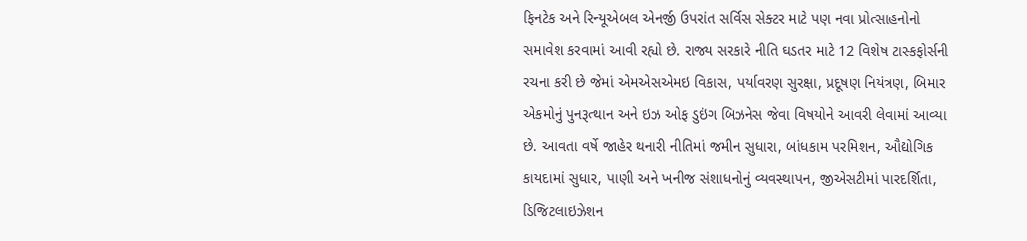ફિનટેક અને રિન્યૂએબલ એનર્જી ઉપરાંત સર્વિસ સેક્ટર માટે પણ નવા પ્રોત્સાહનોનો સમાવેશ કરવામાં આવી રહ્યો છે. રાજ્ય સરકારે નીતિ ઘડતર માટે 12 વિશેષ ટાસ્કફોર્સની રચના કરી છે જેમાં એમએસએમઇ વિકાસ, પર્યાવરણ સુરક્ષા, પ્રદૂષણ નિયંત્રણ, બિમાર એકમોનું પુનરૂત્થાન અને ઇઝ ઓફ ડુઇંગ બિઝનેસ જેવા વિષયોને આવરી લેવામાં આવ્યા છે. આવતા વર્ષે જાહેર થનારી નીતિમાં જમીન સુધારા, બાંધકામ પરમિશન, ઔદ્યોગિક કાયદામાં સુધાર, પાણી અને ખનીજ સંશાધનોનું વ્યવસ્થાપન, જીએસટીમાં પારદર્શિતા, ડિજિટલાઇઝેશન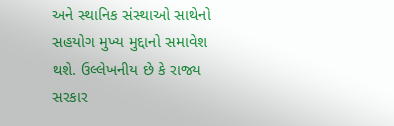અને સ્થાનિક સંસ્થાઓ સાથેનો સહયોગ મુખ્ય મુદ્દાનો સમાવેશ થશે. ઉલ્લેખનીય છે કે રાજ્ય સરકાર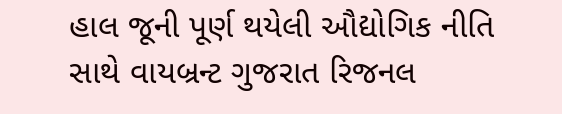હાલ જૂની પૂર્ણ થયેલી ઔદ્યોગિક નીતિ સાથે વાયબ્રન્ટ ગુજરાત રિજનલ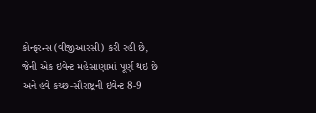કોન્ફરન્સ (વીજીઆરસી) કરી રહી છે, જેની એક ઇવેન્ટ મહેસાણામાં પૂર્ણ થઇ છે અને હવે કચ્છ-સૌરાષ્ટ્રની ઇવેન્ટ 8-9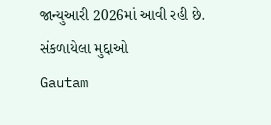જાન્યુઆરી 2026માં આવી રહી છે.
સંકળાયેલા મુદ્દાઓ
Gautam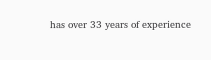has over 33 years of experience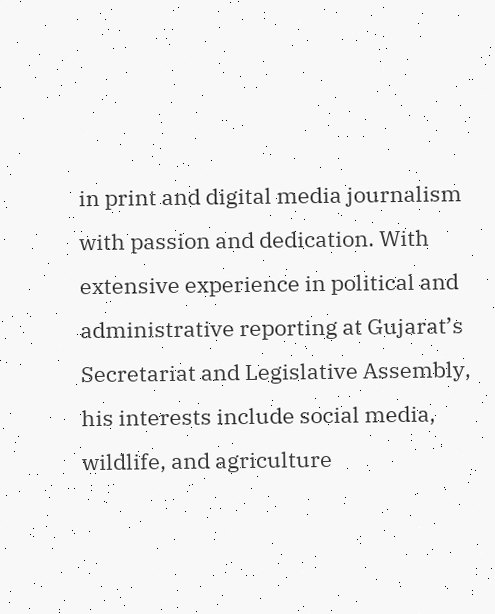in print and digital media journalism with passion and dedication. With extensive experience in political and administrative reporting at Gujarat’s Secretariat and Legislative Assembly, his interests include social media, wildlife, and agriculture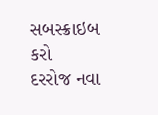સબસ્ક્રાઇબ કરો
દરરોજ નવા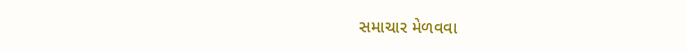સમાચાર મેળવવા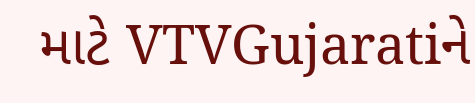માટે VTVGujaratiને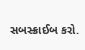સબસ્ક્રાઈબ કરો.